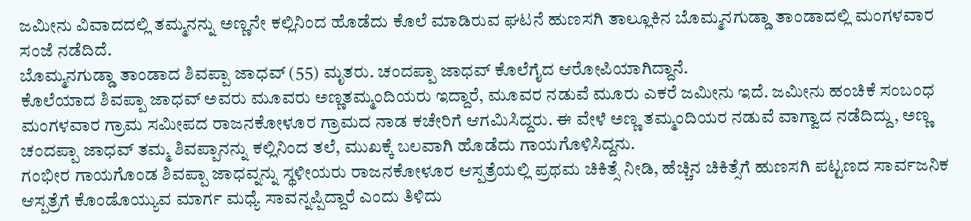ಜಮೀನು ವಿವಾದದಲ್ಲಿ ತಮ್ಮನನ್ನು ಅಣ್ಣನೇ ಕಲ್ಲಿನಿಂದ ಹೊಡೆದು ಕೊಲೆ ಮಾಡಿರುವ ಘಟನೆ ಹುಣಸಗಿ ತಾಲ್ಲೂಕಿನ ಬೊಮ್ಮನಗುಡ್ಡಾ ತಾಂಡಾದಲ್ಲಿ ಮಂಗಳವಾರ ಸಂಜೆ ನಡೆದಿದೆ.
ಬೊಮ್ಮನಗುಡ್ಡಾ ತಾಂಡಾದ ಶಿವಪ್ಪಾ ಜಾಧವ್ (55) ಮೃತರು. ಚಂದಪ್ಪಾ ಜಾಧವ್ ಕೊಲೆಗೈದ ಆರೋಪಿಯಾಗಿದ್ದಾನೆ.
ಕೊಲೆಯಾದ ಶಿವಪ್ಪಾ ಜಾಧವ್ ಅವರು ಮೂವರು ಅಣ್ಣತಮ್ಮಂದಿಯರು ಇದ್ದಾರೆ, ಮೂವರ ನಡುವೆ ಮೂರು ಎಕರೆ ಜಮೀನು ಇದೆ. ಜಮೀನು ಹಂಚಿಕೆ ಸಂಬಂಧ ಮಂಗಳವಾರ ಗ್ರಾಮ ಸಮೀಪದ ರಾಜನಕೋಳೂರ ಗ್ರಾಮದ ನಾಡ ಕಚೇರಿಗೆ ಆಗಮಿಸಿದ್ದರು. ಈ ವೇಳೆ ಅಣ್ಣ ತಮ್ಮಂದಿಯರ ನಡುವೆ ವಾಗ್ವಾದ ನಡೆದಿದ್ದು, ಅಣ್ಣ ಚಂದಪ್ಪಾ ಜಾಧವ್ ತಮ್ಮ ಶಿವಪ್ಪಾನನ್ನು ಕಲ್ಲಿನಿಂದ ತಲೆ, ಮುಖಕ್ಕೆ ಬಲವಾಗಿ ಹೊಡೆದು ಗಾಯಗೊಳಿಸಿದ್ದನು.
ಗಂಭೀರ ಗಾಯಗೊಂಡ ಶಿವಪ್ಪಾ ಜಾಧವ್ನನ್ನು ಸ್ಥಳೀಯರು ರಾಜನಕೋಳೂರ ಆಸ್ಪತ್ರೆಯಲ್ಲಿ ಪ್ರಥಮ ಚಿಕಿತ್ಸೆ ನೀಡಿ, ಹೆಚ್ಚಿನ ಚಿಕಿತ್ಸೆಗೆ ಹುಣಸಗಿ ಪಟ್ಟಣದ ಸಾರ್ವಜನಿಕ ಆಸ್ಪತ್ರೆಗೆ ಕೊಂಡೊಯ್ಯುವ ಮಾರ್ಗ ಮಧ್ಯೆ ಸಾವನ್ನಪ್ಪಿದ್ದಾರೆ ಎಂದು ತಿಳಿದು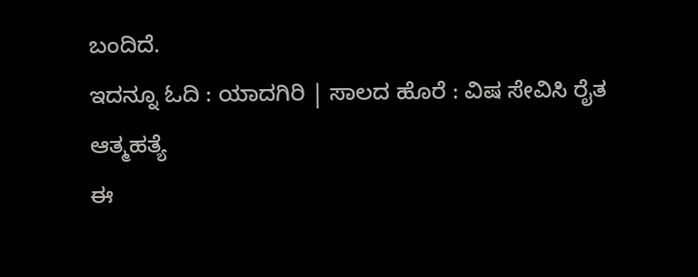ಬಂದಿದೆ.
ಇದನ್ನೂ ಓದಿ : ಯಾದಗಿರಿ | ಸಾಲದ ಹೊರೆ : ವಿಷ ಸೇವಿಸಿ ರೈತ ಆತ್ಮಹತ್ಯೆ
ಈ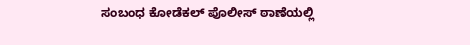ಸಂಬಂಧ ಕೋಡೆಕಲ್ ಪೊಲೀಸ್ ಠಾಣೆಯಲ್ಲಿ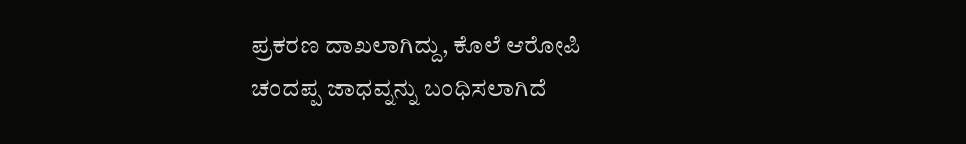ಪ್ರಕರಣ ದಾಖಲಾಗಿದ್ದು, ಕೊಲೆ ಆರೋಪಿ ಚಂದಪ್ಪ ಜಾಧವ್ನನ್ನು ಬಂಧಿಸಲಾಗಿದೆ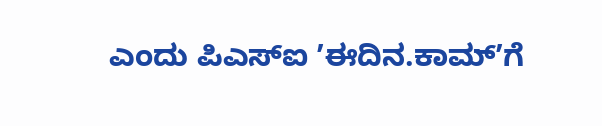ಎಂದು ಪಿಎಸ್ಐ ʼಈದಿನ.ಕಾಮ್ʼಗೆ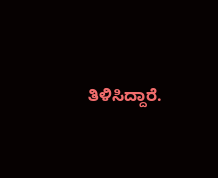ತಿಳಿಸಿದ್ದಾರೆ.